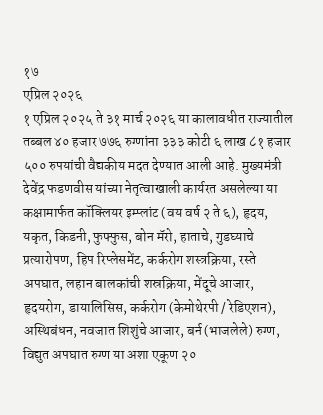१७
एप्रिल २०२६
१ एप्रिल २०२५ ते ३१ मार्च २०२६ या कालावधीत राज्यातील तब्बल ४० हजार ७७६ रुग्णांना ३३३ कोटी ६ लाख ८१ हजार ५०० रुपयांची वैद्यकीय मदत देण्यात आली आहे. मुख्यमंत्री देवेंद्र फडणवीस यांच्या नेतृत्वाखाली कार्यरत असलेल्या या कक्षामार्फत कॉक्लियर इम्प्लांट (वय वर्ष २ ते ६), हृदय, यकृत, किडनी, फुफ्फुस, बोन मॅरो, हाताचे, गुडघ्याचे प्रत्यारोपण, हिप रिप्लेसमेंट, कर्करोग शस्त्रक्रिया, रस्ते अपघात, लहान बालकांची शस्रक्रिया, मेंदूचे आजार, हृदयरोग, डायालिसिस, कर्करोग (केमोथेरपी / रेडिएशन), अस्थिबंधन, नवजात शिशुंचे आजार, बर्न (भाजलेले) रुग्ण, विद्युत अपघात रुग्ण या अशा एकूण २०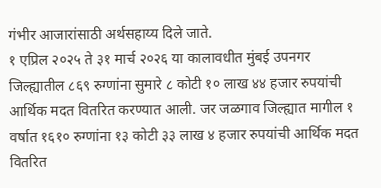गंभीर आजारांसाठी अर्थसहाय्य दिले जाते.
१ एप्रिल २०२५ ते ३१ मार्च २०२६ या कालावधीत मुंबई उपनगर जिल्ह्यातील ८६९ रुग्णांना सुमारे ८ कोटी १० लाख ४४ हजार रुपयांची आर्थिक मदत वितरित करण्यात आली. जर जळगाव जिल्ह्यात मागील १ वर्षात १६१० रुग्णांना १३ कोटी ३३ लाख ४ हजार रुपयांची आर्थिक मदत वितरित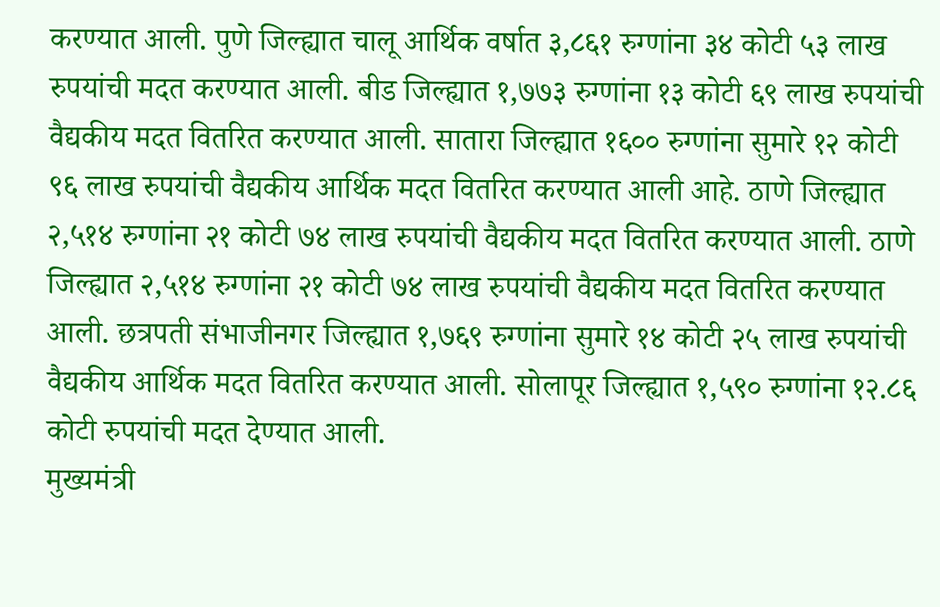करण्यात आली. पुणे जिल्ह्यात चालू आर्थिक वर्षात ३,८६१ रुग्णांना ३४ कोटी ५३ लाख रुपयांची मदत करण्यात आली. बीड जिल्ह्यात १,७७३ रुग्णांना १३ कोटी ६९ लाख रुपयांची वैद्यकीय मदत वितरित करण्यात आली. सातारा जिल्ह्यात १६०० रुग्णांना सुमारे १२ कोटी ९६ लाख रुपयांची वैद्यकीय आर्थिक मदत वितरित करण्यात आली आहे. ठाणे जिल्ह्यात २,५१४ रुग्णांना २१ कोटी ७४ लाख रुपयांची वैद्यकीय मदत वितरित करण्यात आली. ठाणे जिल्ह्यात २,५१४ रुग्णांना २१ कोटी ७४ लाख रुपयांची वैद्यकीय मदत वितरित करण्यात आली. छत्रपती संभाजीनगर जिल्ह्यात १,७६९ रुग्णांना सुमारे १४ कोटी २५ लाख रुपयांची वैद्यकीय आर्थिक मदत वितरित करण्यात आली. सोलापूर जिल्ह्यात १,५९० रुग्णांना १२.८६ कोटी रुपयांची मदत देण्यात आली.
मुख्यमंत्री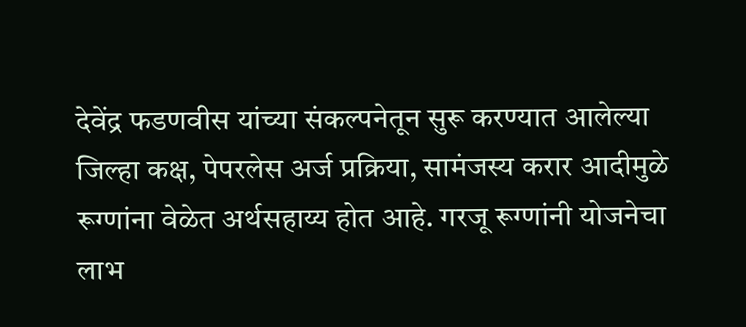देवेंद्र फडणवीस यांच्या संकल्पनेतून सुरू करण्यात आलेल्या जिल्हा कक्ष, पेपरलेस अर्ज प्रक्रिया, सामंजस्य करार आदीमुळे रूग्णांना वेळेत अर्थसहाय्य होत आहे. गरजू रूग्णांनी योजनेचा लाभ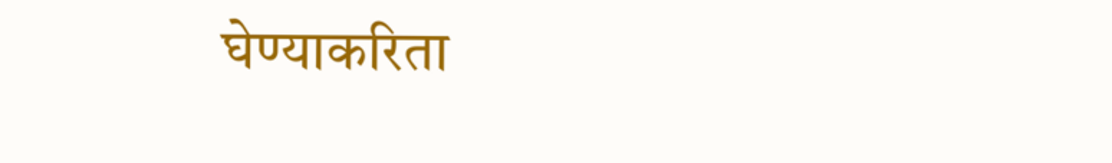घेण्याकरिता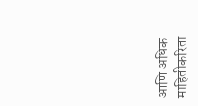आणि अधिक माहितीकरिता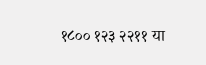१८०० १२३ २२११ या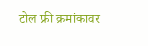टोल फ्री क्रमांकावर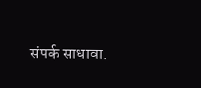संपर्क साधावा.